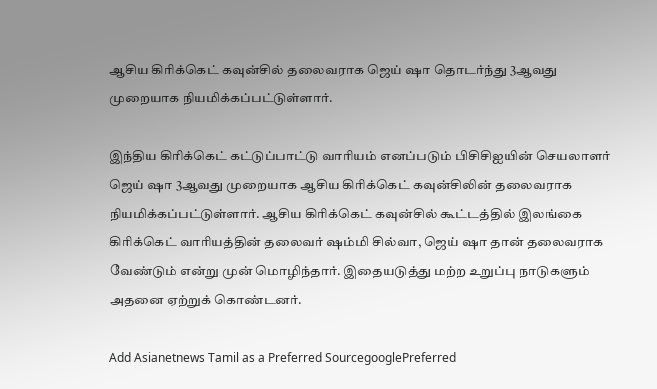ஆசிய கிரிக்கெட் கவுன்சில் தலைவராக ஜெய் ஷா தொடர்ந்து 3ஆவது முறையாக நியமிக்கப்பட்டுள்ளார்.

இந்திய கிரிக்கெட் கட்டுப்பாட்டு வாரியம் எனப்படும் பிசிசிஐயின் செயலாளர் ஜெய் ஷா 3ஆவது முறையாக ஆசிய கிரிக்கெட் கவுன்சிலின் தலைவராக நியமிக்கப்பட்டுள்ளார். ஆசிய கிரிக்கெட் கவுன்சில் கூட்டத்தில் இலங்கை கிரிக்கெட் வாரியத்தின் தலைவர் ஷம்மி சில்வா, ஜெய் ஷா தான் தலைவராக வேண்டும் என்று முன் மொழிந்தார். இதையடுத்து மற்ற உறுப்பு நாடுகளும் அதனை ஏற்றுக் கொண்டனர்.

Add Asianetnews Tamil as a Preferred SourcegooglePreferred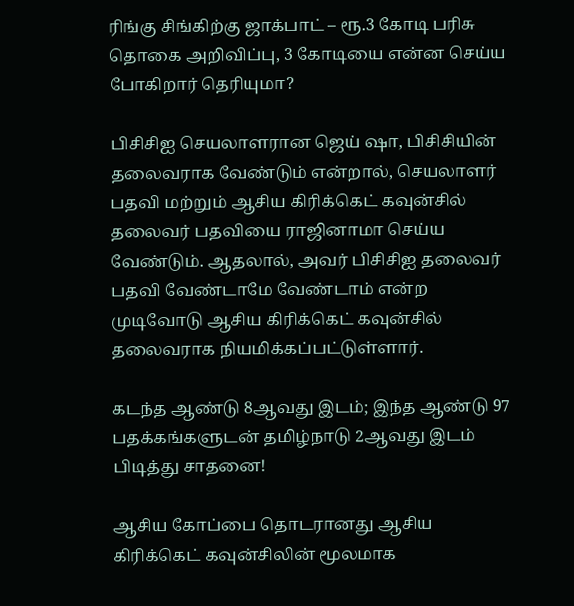ரிங்கு சிங்கிற்கு ஜாக்பாட் – ரூ.3 கோடி பரிசு தொகை அறிவிப்பு, 3 கோடியை என்ன செய்ய போகிறார் தெரியுமா?

பிசிசிஐ செயலாளரான ஜெய் ஷா, பிசிசியின் தலைவராக வேண்டும் என்றால், செயலாளர் பதவி மற்றும் ஆசிய கிரிக்கெட் கவுன்சில் தலைவர் பதவியை ராஜினாமா செய்ய வேண்டும். ஆதலால், அவர் பிசிசிஐ தலைவர் பதவி வேண்டாமே வேண்டாம் என்ற முடிவோடு ஆசிய கிரிக்கெட் கவுன்சில் தலைவராக நியமிக்கப்பட்டுள்ளார்.

கடந்த ஆண்டு 8ஆவது இடம்; இந்த ஆண்டு 97 பதக்கங்களுடன் தமிழ்நாடு 2ஆவது இடம் பிடித்து சாதனை!

ஆசிய கோப்பை தொடரானது ஆசிய கிரிக்கெட் கவுன்சிலின் மூலமாக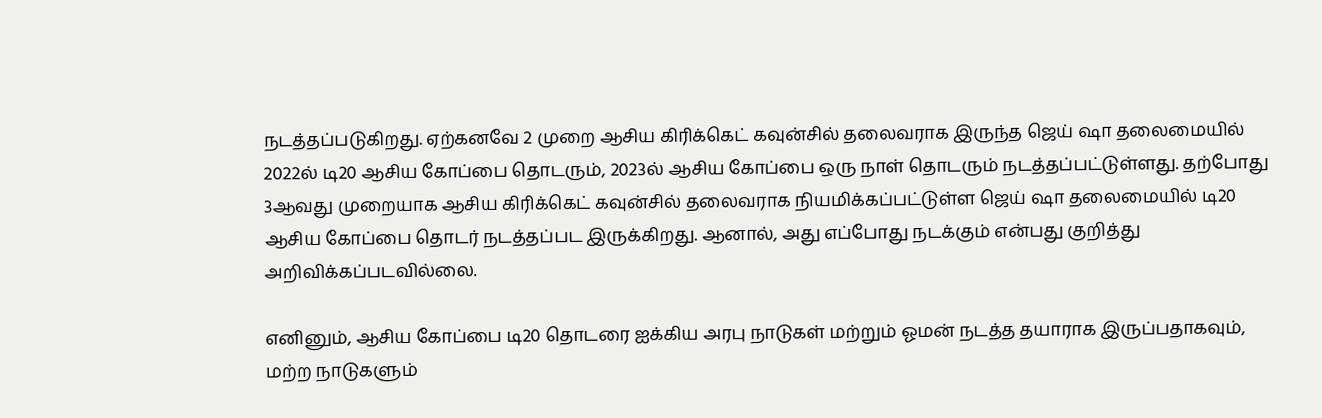நடத்தப்படுகிறது. ஏற்கனவே 2 முறை ஆசிய கிரிக்கெட் கவுன்சில் தலைவராக இருந்த ஜெய் ஷா தலைமையில் 2022ல் டி20 ஆசிய கோப்பை தொடரும், 2023ல் ஆசிய கோப்பை ஒரு நாள் தொடரும் நடத்தப்பட்டுள்ளது. தற்போது 3ஆவது முறையாக ஆசிய கிரிக்கெட் கவுன்சில் தலைவராக நியமிக்கப்பட்டுள்ள ஜெய் ஷா தலைமையில் டி20 ஆசிய கோப்பை தொடர் நடத்தப்பட இருக்கிறது. ஆனால், அது எப்போது நடக்கும் என்பது குறித்து அறிவிக்கப்படவில்லை.

எனினும், ஆசிய கோப்பை டி20 தொடரை ஐக்கிய அரபு நாடுகள் மற்றும் ஓமன் நடத்த தயாராக இருப்பதாகவும், மற்ற நாடுகளும்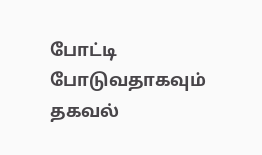போட்டி போடுவதாகவும் தகவல்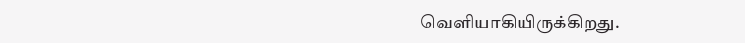வெளியாகியிருக்கிறது.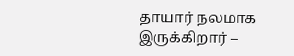தாயார் நலமாக இருக்கிறார் –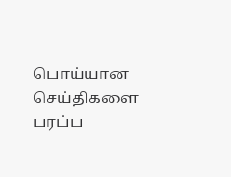பொய்யான செய்திகளை பரப்ப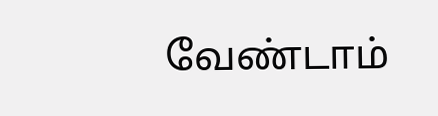வேண்டாம்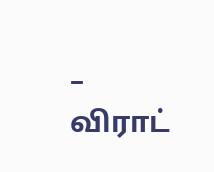– விராட்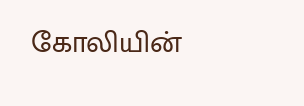கோலியின்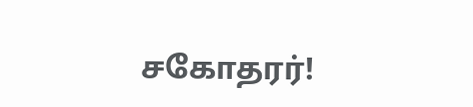சகோதரர்!